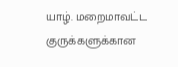யாழ். மறைமாவட்ட குருக்களுக்கான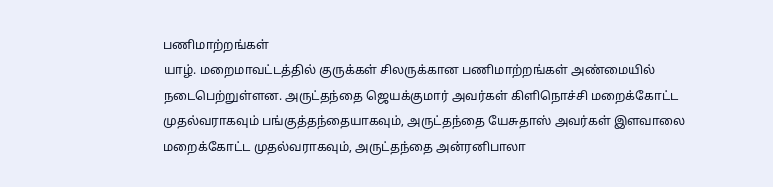பணிமாற்றங்கள்
யாழ். மறைமாவட்டத்தில் குருக்கள் சிலருக்கான பணிமாற்றங்கள் அண்மையில் நடைபெற்றுள்ளன. அருட்தந்தை ஜெயக்குமார் அவர்கள் கிளிநொச்சி மறைக்கோட்ட முதல்வராகவும் பங்குத்தந்தையாகவும், அருட்தந்தை யேசுதாஸ் அவர்கள் இளவாலை மறைக்கோட்ட முதல்வராகவும், அருட்தந்தை அன்ரனிபாலா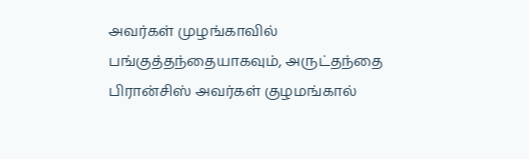அவர்கள் முழங்காவில் பங்குத்தந்தையாகவும், அருட்தந்தை பிரான்சிஸ் அவர்கள் குழமங்கால்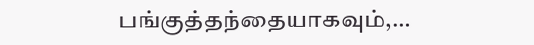பங்குத்தந்தையாகவும்,…